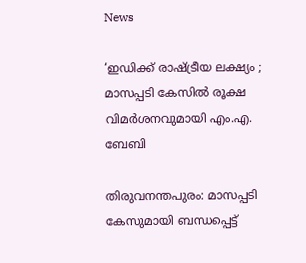News

‘ഇഡിക്ക് രാഷ്ട്രീയ ലക്ഷ്യം ; മാസപ്പടി കേസിൽ രൂക്ഷ വിമർശനവുമായി എം.എ. ബേബി

തിരുവനന്തപുരം: മാസപ്പടി കേസുമായി ബന്ധപ്പെട്ട്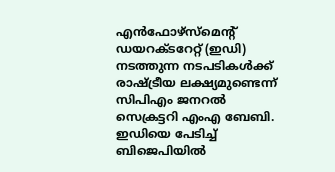എൻഫോഴ്സ്‌മെന്റ് ഡയറക്ടറേറ്റ് (ഇഡി) നടത്തുന്ന നടപടികൾക്ക് രാഷ്ട്രീയ ലക്ഷ്യമുണ്ടെന്ന് സിപിഎം ജനറൽ സെക്രട്ടറി എംഎ ബേബി. ഇഡിയെ പേടിച്ച് ബിജെപിയിൽ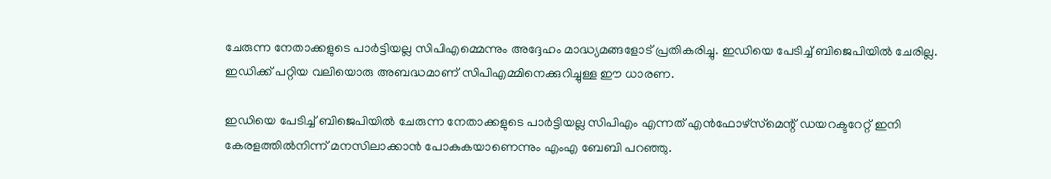ചേരുന്ന നേതാക്കളുടെ പാർട്ടിയല്ല സിപിഎമ്മെന്നും അദ്ദേഹം മാദ്ധ്യമങ്ങളോട് പ്രതികരിച്ചു. ഇഡിയെ പേടിച്ച് ബിജെപിയിൽ ചേരില്ല. ഇഡിക്ക് പറ്റിയ വലിയൊരു അബദ്ധമാണ് സിപിഎമ്മിനെക്കുറിച്ചുള്ള ഈ ധാരണ.

ഇഡിയെ പേടിച്ച് ബിജെപിയിൽ ചേരുന്ന നേതാക്കളുടെ പാർട്ടിയല്ല സിപിഎം എന്നത് എൻഫോഴ്സ്‌മെന്റ് ഡയറക്ടറേറ്റ് ഇനി കേരളത്തിൽനിന്ന് മനസിലാക്കാൻ പോകുകയാണെന്നും എംഎ ബേബി പറഞ്ഞു.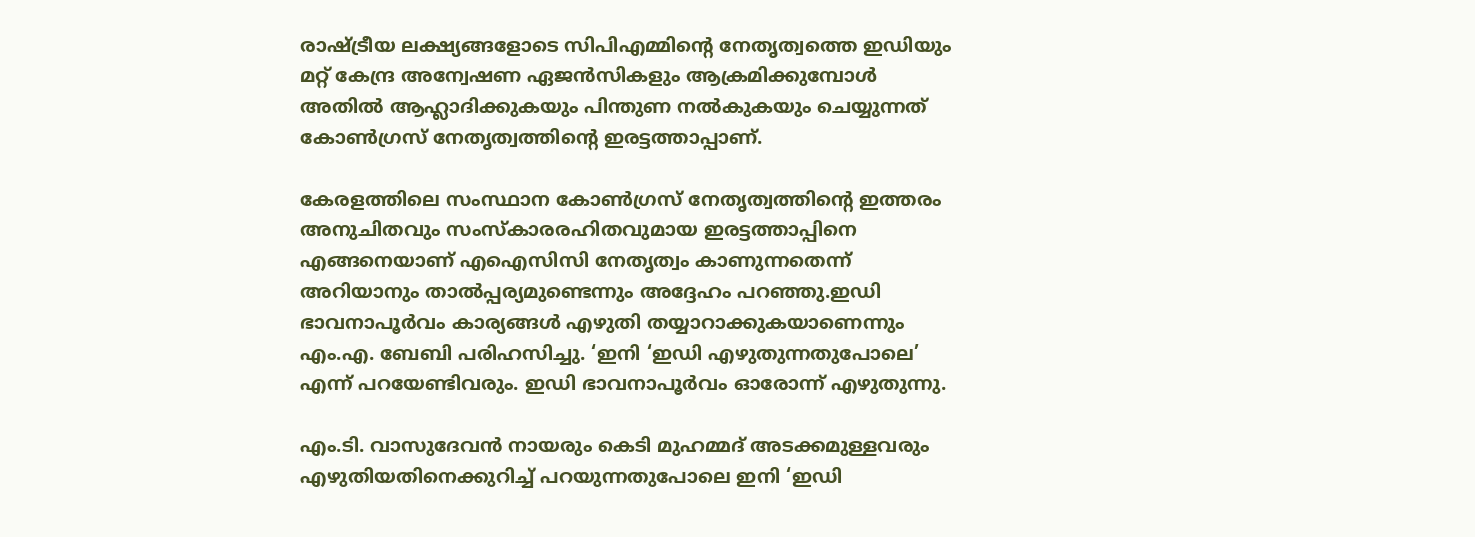രാഷ്ട്രീയ ലക്ഷ്യങ്ങളോടെ സിപിഎമ്മിന്റെ നേതൃത്വത്തെ ഇഡിയും മറ്റ് കേന്ദ്ര അന്വേഷണ ഏജൻസികളും ആക്രമിക്കുമ്പോൾ അതിൽ ആഹ്ലാദിക്കുകയും പിന്തുണ നൽകുകയും ചെയ്യുന്നത് കോൺഗ്രസ് നേതൃത്വത്തിന്റെ ഇരട്ടത്താപ്പാണ്.

കേരളത്തിലെ സംസ്ഥാന കോൺഗ്രസ് നേതൃത്വത്തിന്റെ ഇത്തരം അനുചിതവും സംസ്‌കാരരഹിതവുമായ ഇരട്ടത്താപ്പിനെ എങ്ങനെയാണ് എഐസിസി നേതൃത്വം കാണുന്നതെന്ന് അറിയാനും താൽപ്പര്യമുണ്ടെന്നും അദ്ദേഹം പറഞ്ഞു.ഇഡി ഭാവനാപൂർവം കാര്യങ്ങൾ എഴുതി തയ്യാറാക്കുകയാണെന്നും എം.എ. ബേബി പരിഹസിച്ചു. ‘ഇനി ‘ഇഡി എഴുതുന്നതുപോലെ’ എന്ന് പറയേണ്ടിവരും. ഇഡി ഭാവനാപൂർവം ഓരോന്ന് എഴുതുന്നു.

എം.ടി. വാസുദേവൻ നായരും കെടി മുഹമ്മദ് അടക്കമുള്ളവരും എഴുതിയതിനെക്കുറിച്ച് പറയുന്നതുപോലെ ഇനി ‘ഇഡി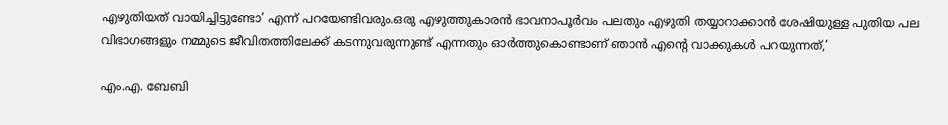എഴുതിയത് വായിച്ചിട്ടുണ്ടോ’ എന്ന് പറയേണ്ടിവരും.ഒരു എഴുത്തുകാരൻ ഭാവനാപൂർവം പലതും എഴുതി തയ്യാറാക്കാൻ ശേഷിയുള്ള പുതിയ പല വിഭാഗങ്ങളും നമ്മുടെ ജീവിതത്തിലേക്ക് കടന്നുവരുന്നുണ്ട് എന്നതും ഓർത്തുകൊണ്ടാണ് ഞാൻ എന്റെ വാക്കുകൾ പറയുന്നത്,’

എം.എ. ബേബി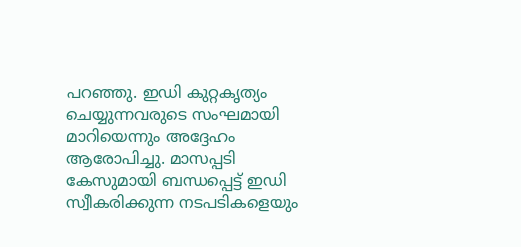പറഞ്ഞു. ഇഡി കുറ്റകൃത്യം ചെയ്യുന്നവരുടെ സംഘമായി മാറിയെന്നും അദ്ദേഹം ആരോപിച്ചു. മാസപ്പടി കേസുമായി ബന്ധപ്പെട്ട് ഇഡി സ്വീകരിക്കുന്ന നടപടികളെയും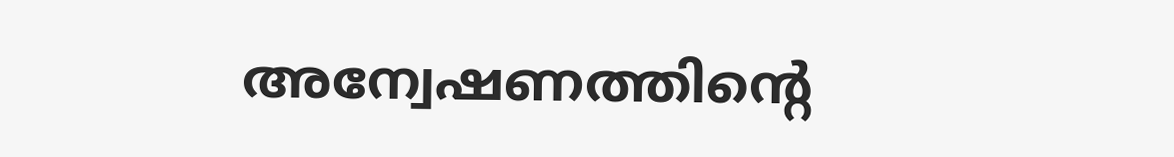അന്വേഷണത്തിന്റെ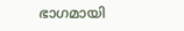ഭാഗമായി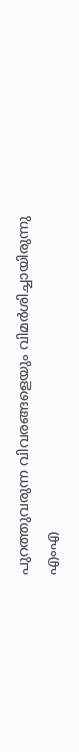പുറത്തുവരുന്ന വിവരങ്ങളെയും വിമർശിച്ചായിരുന്നു എംഎ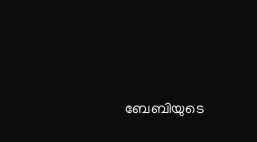ബേബിയുടെ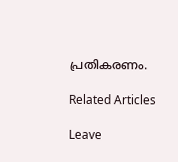പ്രതികരണം.

Related Articles

Leave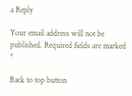a Reply

Your email address will not be published. Required fields are marked *

Back to top button